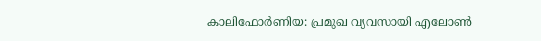കാലിഫോർണിയ: പ്രമുഖ വ്യവസായി എലോൺ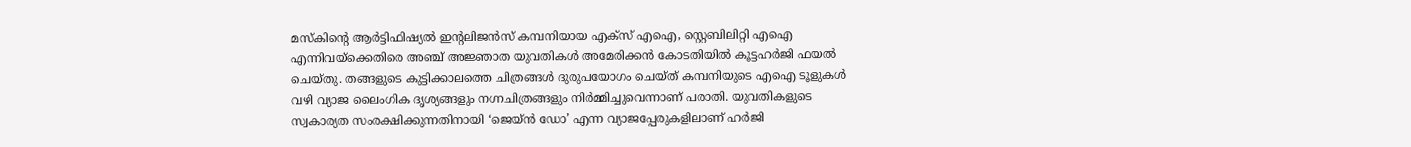മസ്കിന്റെ ആർട്ടിഫിഷ്യൽ ഇന്റലിജൻസ് കമ്പനിയായ എക്സ് എഐ, സ്റ്റെബിലിറ്റി എഐ എന്നിവയ്ക്കെതിരെ അഞ്ച് അജ്ഞാത യുവതികൾ അമേരിക്കൻ കോടതിയിൽ കൂട്ടഹർജി ഫയൽ ചെയ്തു. തങ്ങളുടെ കുട്ടിക്കാലത്തെ ചിത്രങ്ങൾ ദുരുപയോഗം ചെയ്ത് കമ്പനിയുടെ എഐ ടൂളുകൾ വഴി വ്യാജ ലൈംഗിക ദൃശ്യങ്ങളും നഗ്നചിത്രങ്ങളും നിർമ്മിച്ചുവെന്നാണ് പരാതി. യുവതികളുടെ സ്വകാര്യത സംരക്ഷിക്കുന്നതിനായി ‘ജെയ്ൻ ഡോ’ എന്ന വ്യാജപ്പേരുകളിലാണ് ഹർജി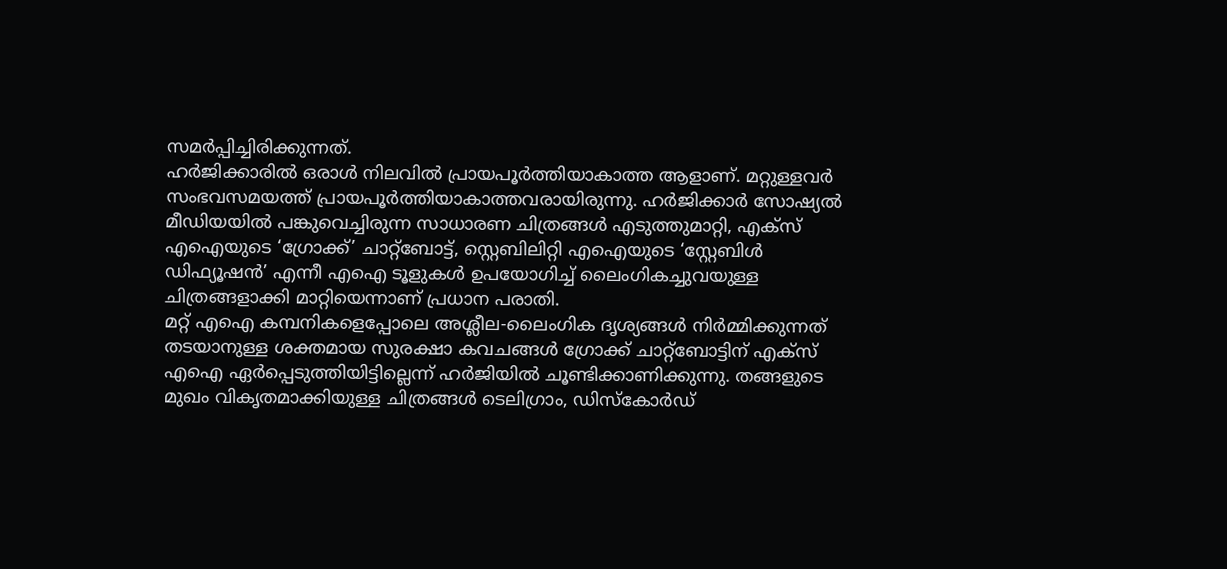സമർപ്പിച്ചിരിക്കുന്നത്.
ഹർജിക്കാരിൽ ഒരാൾ നിലവിൽ പ്രായപൂർത്തിയാകാത്ത ആളാണ്. മറ്റുള്ളവർ സംഭവസമയത്ത് പ്രായപൂർത്തിയാകാത്തവരായിരുന്നു. ഹർജിക്കാർ സോഷ്യൽ മീഡിയയിൽ പങ്കുവെച്ചിരുന്ന സാധാരണ ചിത്രങ്ങൾ എടുത്തുമാറ്റി, എക്സ് എഐയുടെ ‘ഗ്രോക്ക്’ ചാറ്റ്ബോട്ട്, സ്റ്റെബിലിറ്റി എഐയുടെ ‘സ്റ്റേബിൾ ഡിഫ്യൂഷൻ’ എന്നീ എഐ ടൂളുകൾ ഉപയോഗിച്ച് ലൈംഗികച്ചുവയുള്ള ചിത്രങ്ങളാക്കി മാറ്റിയെന്നാണ് പ്രധാന പരാതി.
മറ്റ് എഐ കമ്പനികളെപ്പോലെ അശ്ലീല‑ലൈംഗിക ദൃശ്യങ്ങൾ നിർമ്മിക്കുന്നത് തടയാനുള്ള ശക്തമായ സുരക്ഷാ കവചങ്ങൾ ഗ്രോക്ക് ചാറ്റ്ബോട്ടിന് എക്സ് എഐ ഏർപ്പെടുത്തിയിട്ടില്ലെന്ന് ഹർജിയിൽ ചൂണ്ടിക്കാണിക്കുന്നു. തങ്ങളുടെ മുഖം വികൃതമാക്കിയുള്ള ചിത്രങ്ങൾ ടെലിഗ്രാം, ഡിസ്കോർഡ്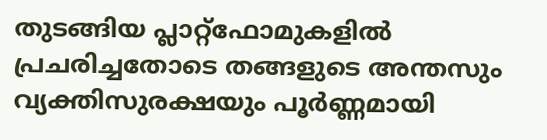തുടങ്ങിയ പ്ലാറ്റ്ഫോമുകളിൽ പ്രചരിച്ചതോടെ തങ്ങളുടെ അന്തസും വ്യക്തിസുരക്ഷയും പൂർണ്ണമായി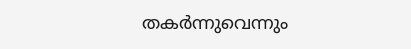തകർന്നുവെന്നും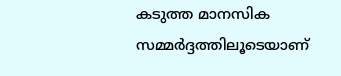കടുത്ത മാനസിക സമ്മർദ്ദത്തിലൂടെയാണ്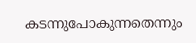കടന്നുപോകുന്നതെന്നും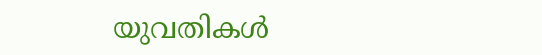യുവതികൾ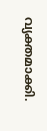വ്യക്തമാക്കി.